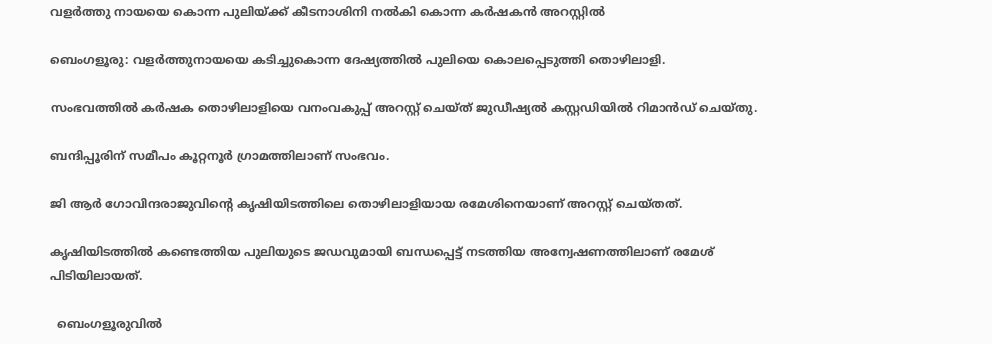വളർത്തു നായയെ കൊന്ന പുലിയ്ക്ക് കീടനാശിനി നൽകി കൊന്ന കർഷകൻ അറസ്റ്റിൽ

ബെംഗളൂരു: വളര്‍ത്തുനായയെ കടിച്ചുകൊന്ന ദേഷ്യത്തില്‍ പുലിയെ കൊലപ്പെടുത്തി തൊഴിലാളി.

സംഭവത്തില്‍ കര്‍ഷക തൊഴിലാളിയെ വനംവകുപ്പ് അറസ്റ്റ് ചെയ്ത് ജുഡീഷ്യല്‍ കസ്റ്റഡിയില്‍ റിമാന്‍ഡ് ചെയ്തു.

ബന്ദിപ്പൂരിന് സമീപം കൂറ്റനൂര്‍ ഗ്രാമത്തിലാണ് സംഭവം.

ജി ആര്‍ ഗോവിന്ദരാജുവിന്റെ കൃഷിയിടത്തിലെ തൊഴിലാളിയായ രമേശിനെയാണ് അറസ്റ്റ് ചെയ്തത്.

കൃഷിയിടത്തില്‍ കണ്ടെത്തിയ പുലിയുടെ ജഡവുമായി ബന്ധപ്പെട്ട് നടത്തിയ അന്വേഷണത്തിലാണ് രമേശ് പിടിയിലായത്.

  ബെംഗളൂരുവിൽ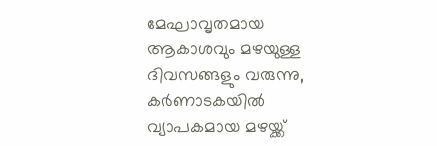മേഘാവൃതമായ ആകാശവും മഴയുള്ള ദിവസങ്ങളും വരുന്നു, കർണാടകയിൽ വ്യാപകമായ മഴയ്ക്ക്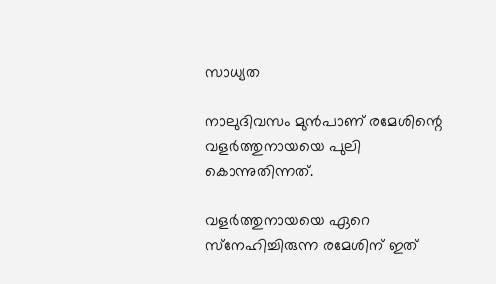സാധ്യത

നാലുദിവസം മുന്‍പാണ് രമേശിന്റെ വളര്‍ത്തുനായയെ പുലി കൊന്നുതിന്നത്.

വളര്‍ത്തുനായയെ ഏറെ സ്‌നേഹിച്ചിരുന്ന രമേശിന് ഇത്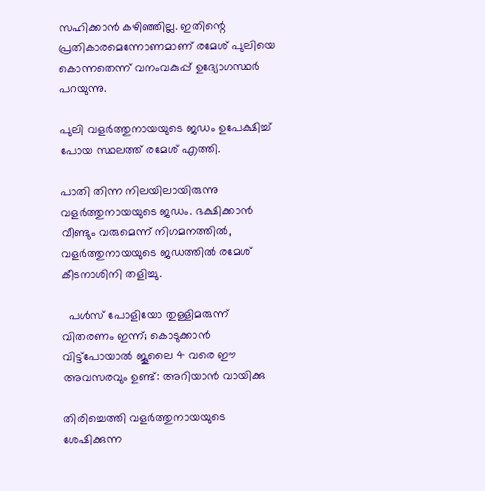സഹിക്കാന്‍ കഴിഞ്ഞില്ല. ഇതിന്റെ പ്രതികാരമെന്നോണമാണ് രമേശ് പുലിയെ കൊന്നതെന്ന് വനംവകുപ്പ് ഉദ്യോഗസ്ഥര്‍ പറയുന്നു.

പുലി വളര്‍ത്തുനായയുടെ ജഡം ഉപേക്ഷിച്ച്‌ പോയ സ്ഥലത്ത് രമേശ് എത്തി.

പാതി തിന്ന നിലയിലായിരുന്നു വളര്‍ത്തുനായയുടെ ജഡം. ഭക്ഷിക്കാന്‍ വീണ്ടും വരുമെന്ന് നിഗമനത്തില്‍, വളര്‍ത്തുനായയുടെ ജഡത്തില്‍ രമേശ് കീടനാശിനി തളിച്ചു.

  പൾസ് പോളിയോ തുള്ളിമരുന്ന് വിതരണം ഇന്ന്; കൊടുക്കാൻ വിട്ട്പോയാൽ ജൂലൈ 4 വരെ ഈ അവസരവും ഉണ്ട്: അറിയാൻ വായിക്കു

തിരിച്ചെത്തി വളര്‍ത്തുനായയുടെ ശേഷിക്കുന്ന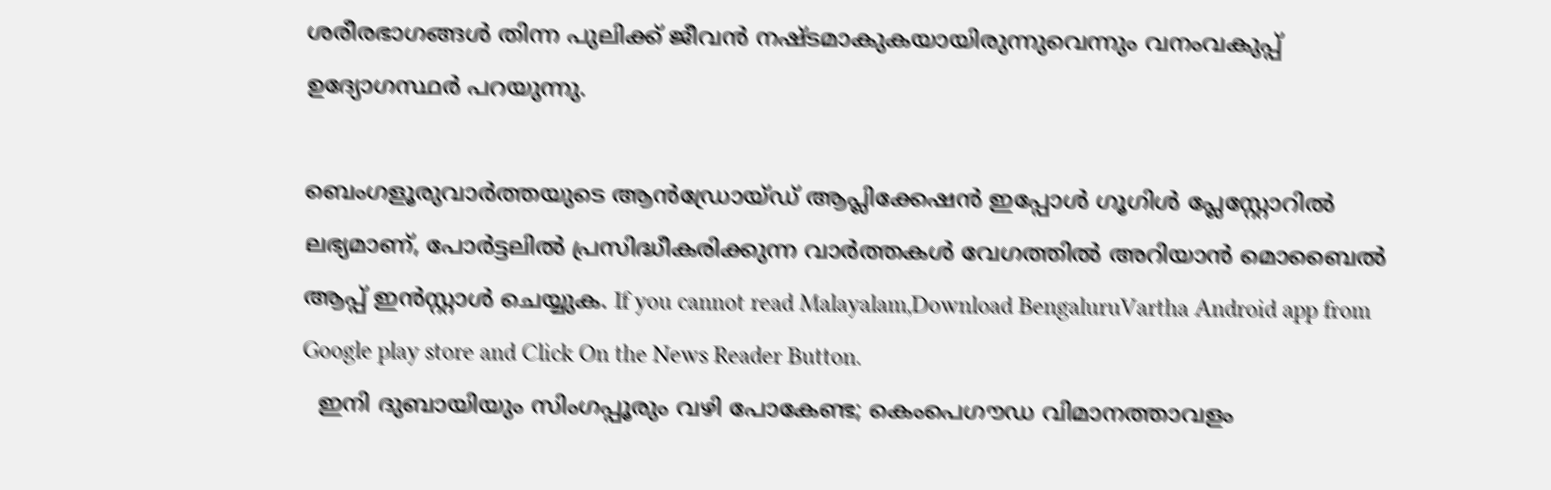ശരീരഭാഗങ്ങള്‍ തിന്ന പുലിക്ക് ജീവന്‍ നഷ്ടമാകുകയായിരുന്നുവെന്നും വനംവകുപ്പ് ഉദ്യോഗസ്ഥര്‍ പറയുന്നു.

ബെംഗളൂരുവാർത്തയുടെ ആൻഡ്രോയ്ഡ് ആപ്ലിക്കേഷൻ ഇപ്പോൾ ഗൂഗിൾ പ്ലേസ്റ്റോറിൽ ലഭ്യമാണ്, പോർട്ടലിൽ പ്രസിദ്ധീകരിക്കുന്ന വാർത്തകൾ വേഗത്തിൽ അറിയാൻ മൊബൈൽ ആപ്പ് ഇൻസ്റ്റാൾ ചെയ്യുക. If you cannot read Malayalam,Download BengaluruVartha Android app from Google play store and Click On the News Reader Button.
  ഇനി ദുബായിയും സിംഗപ്പൂരും വഴി പോകേണ്ട; കെംപെഗൗഡ വിമാനത്താവളം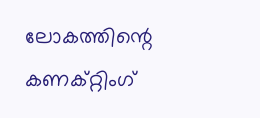ലോകത്തിന്റെ കണക്റ്റിംഗ്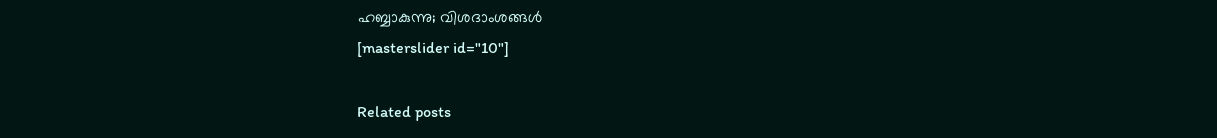ഹബ്ബാകുന്നു; വിശദാംശങ്ങൾ
[masterslider id="10"]

Related posts